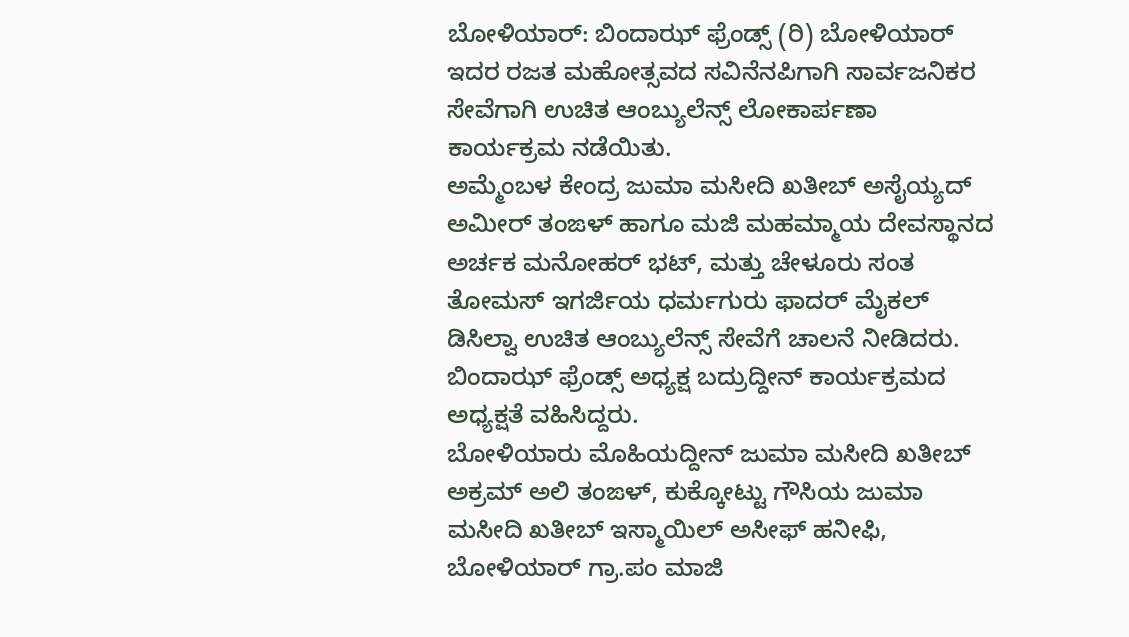ಬೋಳಿಯಾರ್: ಬಿಂದಾಝ್ ಫ್ರೆಂಡ್ಸ್ (ರಿ) ಬೋಳಿಯಾರ್ ಇದರ ರಜತ ಮಹೋತ್ಸವದ ಸವಿನೆನಪಿಗಾಗಿ ಸಾರ್ವಜನಿಕರ ಸೇವೆಗಾಗಿ ಉಚಿತ ಆಂಬ್ಯುಲೆನ್ಸ್ ಲೋಕಾರ್ಪಣಾ ಕಾರ್ಯಕ್ರಮ ನಡೆಯಿತು.
ಅಮ್ಮೆಂಬಳ ಕೇಂದ್ರ ಜುಮಾ ಮಸೀದಿ ಖತೀಬ್ ಅಸೈಯ್ಯದ್ ಅಮೀರ್ ತಂಙಳ್ ಹಾಗೂ ಮಜಿ ಮಹಮ್ಮಾಯ ದೇವಸ್ಥಾನದ ಅರ್ಚಕ ಮನೋಹರ್ ಭಟ್, ಮತ್ತು ಚೇಳೂರು ಸಂತ ತೋಮಸ್ ಇಗರ್ಜಿಯ ಧರ್ಮಗುರು ಫಾದರ್ ಮೈಕಲ್ ಡಿಸಿಲ್ವಾ ಉಚಿತ ಆಂಬ್ಯುಲೆನ್ಸ್ ಸೇವೆಗೆ ಚಾಲನೆ ನೀಡಿದರು. ಬಿಂದಾಝ್ ಫ್ರೆಂಡ್ಸ್ ಅಧ್ಯಕ್ಷ ಬದ್ರುದ್ದೀನ್ ಕಾರ್ಯಕ್ರಮದ ಅಧ್ಯಕ್ಷತೆ ವಹಿಸಿದ್ದರು.
ಬೋಳಿಯಾರು ಮೊಹಿಯದ್ದೀನ್ ಜುಮಾ ಮಸೀದಿ ಖತೀಬ್ ಅಕ್ರಮ್ ಅಲಿ ತಂಙಳ್, ಕುಕ್ಕೋಟ್ಟು ಗೌಸಿಯ ಜುಮಾ ಮಸೀದಿ ಖತೀಬ್ ಇಸ್ಮಾಯಿಲ್ ಅಸೀಫ್ ಹನೀಫಿ, ಬೋಳಿಯಾರ್ ಗ್ರಾ.ಪಂ ಮಾಜಿ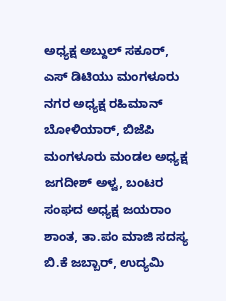ಅಧ್ಯಕ್ಷ ಅಬ್ದುಲ್ ಸಕೂರ್, ಎಸ್ ಡಿಟಿಯು ಮಂಗಳೂರು ನಗರ ಅಧ್ಯಕ್ಷ ರಹಿಮಾನ್ ಬೋಳಿಯಾರ್, ಬಿಜೆಪಿ ಮಂಗಳೂರು ಮಂಡಲ ಅಧ್ಯಕ್ಷ ಜಗದೀಶ್ ಅಳ್ವ, ಬಂಟರ ಸಂಘದ ಅಧ್ಯಕ್ಷ ಜಯರಾಂ ಶಾಂತ, ತಾ.ಪಂ ಮಾಜಿ ಸದಸ್ಯ ಬಿ.ಕೆ ಜಬ್ಬಾರ್, ಉದ್ಯಮಿ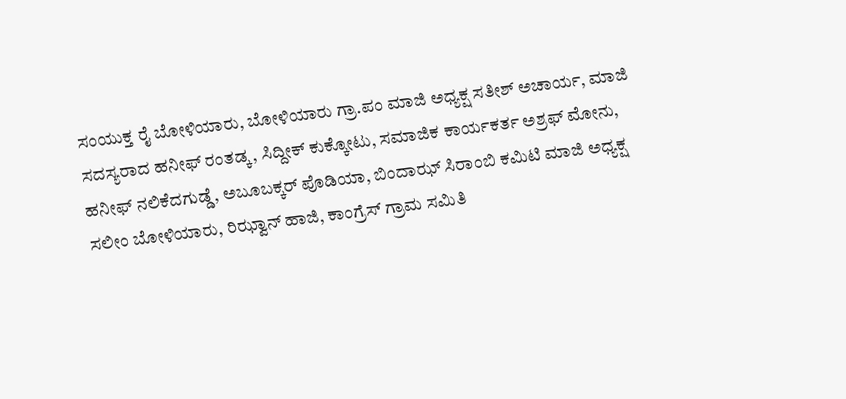ಸಂಯುಕ್ತ ರೈ ಬೋಳಿಯಾರು, ಬೋಳಿಯಾರು ಗ್ರಾ.ಪಂ ಮಾಜಿ ಅಧ್ಯಕ್ಷ ಸತೀಶ್ ಅಚಾರ್ಯ, ಮಾಜಿ ಸದಸ್ಯರಾದ ಹನೀಫ್ ರಂತಡ್ಕ, ಸಿದ್ದೀಕ್ ಕುಕ್ಕೋಟು, ಸಮಾಜಿಕ ಕಾರ್ಯಕರ್ತ ಅಶ್ರಫ್ ಮೋನು, ಹನೀಫ್ ನಲಿಕೆದಗುಡ್ಡೆ, ಅಬೂಬಕ್ಕರ್ ಪೊಡಿಯಾ, ಬಿಂದಾಝ್ ಸಿರಾಂಬಿ ಕಮಿಟಿ ಮಾಜಿ ಅಧ್ಯಕ್ಷ ಸಲೀಂ ಬೋಳಿಯಾರು, ರಿಝ್ವಾನ್ ಹಾಜಿ, ಕಾಂಗ್ರೆಸ್ ಗ್ರಾಮ ಸಮಿತಿ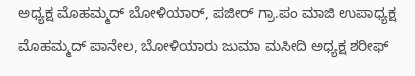ಅಧ್ಯಕ್ಷ ಮೊಹಮ್ಮದ್ ಬೋಳಿಯಾರ್, ಪಜೀರ್ ಗ್ರಾ.ಪಂ ಮಾಜಿ ಉಪಾಧ್ಯಕ್ಷ ಮೊಹಮ್ಮದ್ ಪಾನೇಲ, ಬೋಳಿಯಾರು ಜುಮಾ ಮಸೀದಿ ಅಧ್ಯಕ್ಷ ಶರೀಫ್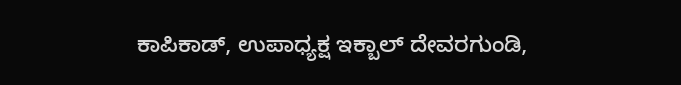ಕಾಪಿಕಾಡ್, ಉಪಾಧ್ಯಕ್ಷ ಇಕ್ಬಾಲ್ ದೇವರಗುಂಡಿ,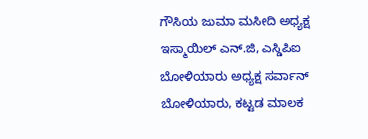ಗೌಸಿಯ ಜುಮಾ ಮಸೀದಿ ಅಧ್ಯಕ್ಷ ಇಸ್ಮಾಯಿಲ್ ಎನ್.ಜಿ, ಎಸ್ಡಿಪಿಐ ಬೋಳಿಯಾರು ಅಧ್ಯಕ್ಷ ಸರ್ವಾನ್ ಬೋಳಿಯಾರು, ಕಟ್ಟಡ ಮಾಲಕ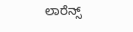ಲಾರೆನ್ಸ್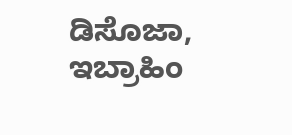ಡಿಸೊಜಾ, ಇಬ್ರಾಹಿಂ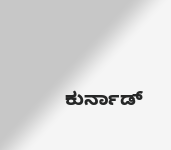ಕುರ್ನಾಡ್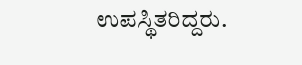ಉಪಸ್ಥಿತರಿದ್ದರು.